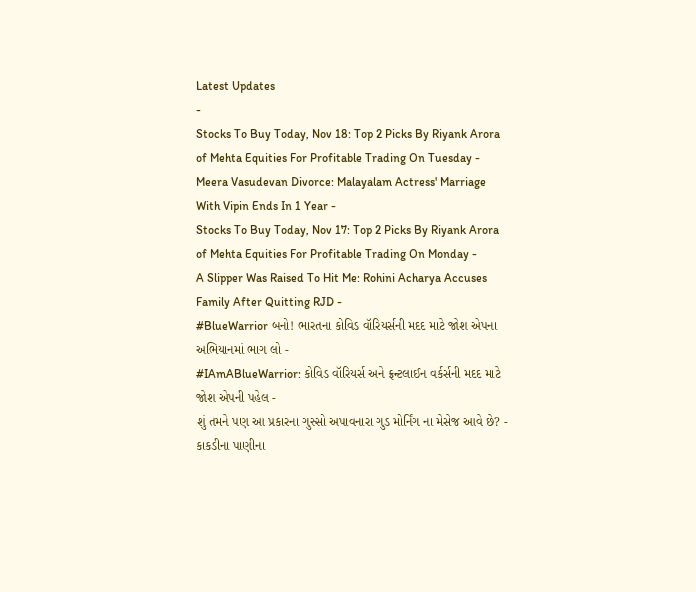Latest Updates
-
Stocks To Buy Today, Nov 18: Top 2 Picks By Riyank Arora of Mehta Equities For Profitable Trading On Tuesday -
Meera Vasudevan Divorce: Malayalam Actress' Marriage With Vipin Ends In 1 Year -
Stocks To Buy Today, Nov 17: Top 2 Picks By Riyank Arora of Mehta Equities For Profitable Trading On Monday -
A Slipper Was Raised To Hit Me: Rohini Acharya Accuses Family After Quitting RJD -
#BlueWarrior બનો! ભારતના કોવિડ વૉરિયર્સની મદદ માટે જોશ એપના અભિયાનમાં ભાગ લો -
#IAmABlueWarrior: કોવિડ વૉરિયર્સ અને ફ્રન્ટલાઈન વર્કર્સની મદદ માટે જોશ એપની પહેલ -
શું તમને પણ આ પ્રકારના ગુસ્સો અપાવનારા ગુડ મોર્નિંગ ના મેસેજ આવે છે? -
કાકડીના પાણીના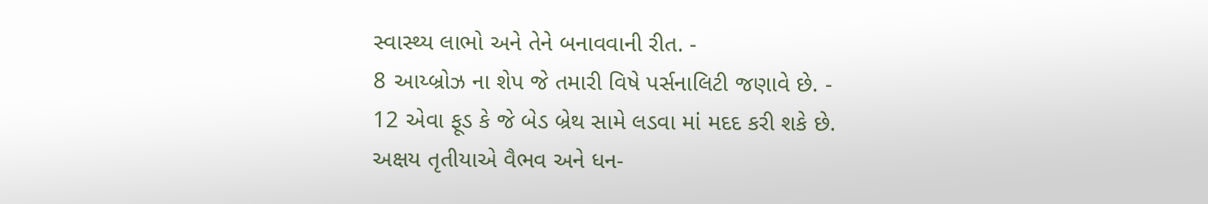સ્વાસ્થ્ય લાભો અને તેને બનાવવાની રીત. -
8 આય્બ્રોઝ ના શેપ જે તમારી વિષે પર્સનાલિટી જણાવે છે. -
12 એવા ફૂડ કે જે બેડ બ્રેથ સામે લડવા માં મદદ કરી શકે છે.
અક્ષય તૃતીયાએ વૈભવ અને ધન-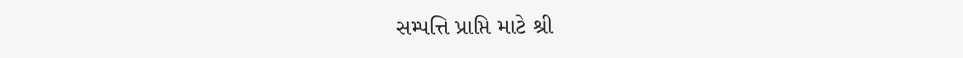સમ્પત્તિ પ્રાપ્તિ માટે શ્રી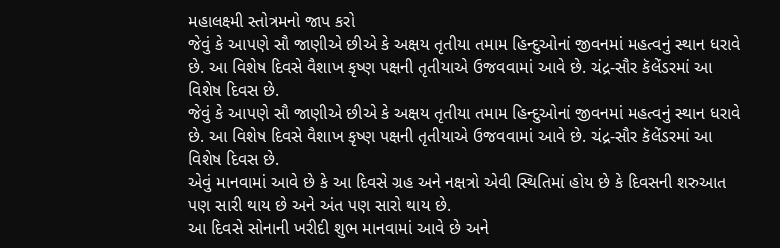મહાલક્ષ્મી સ્તોત્રમનો જાપ કરો
જેવું કે આપણે સૌ જાણીએ છીએ કે અક્ષય તૃતીયા તમામ હિન્દુઓનાં જીવનમાં મહત્વનું સ્થાન ધરાવે છે. આ વિશેષ દિવસે વૈશાખ કૃષ્ણ પક્ષની તૃતીયાએ ઉજવવામાં આવે છે. ચંદ્ર-સૌર કૅલેંડરમાં આ વિશેષ દિવસ છે.
જેવું કે આપણે સૌ જાણીએ છીએ કે અક્ષય તૃતીયા તમામ હિન્દુઓનાં જીવનમાં મહત્વનું સ્થાન ધરાવે છે. આ વિશેષ દિવસે વૈશાખ કૃષ્ણ પક્ષની તૃતીયાએ ઉજવવામાં આવે છે. ચંદ્ર-સૌર કૅલેંડરમાં આ વિશેષ દિવસ છે.
એવું માનવામાં આવે છે કે આ દિવસે ગ્રહ અને નક્ષત્રો એવી સ્થિતિમાં હોય છે કે દિવસની શરુઆત પણ સારી થાય છે અને અંત પણ સારો થાય છે.
આ દિવસે સોનાની ખરીદી શુભ માનવામાં આવે છે અને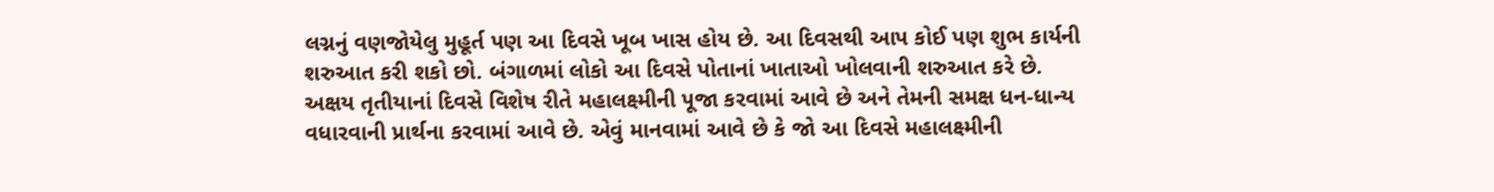લગ્નનું વણજોયેલુ મુહૂર્ત પણ આ દિવસે ખૂબ ખાસ હોય છે. આ દિવસથી આપ કોઈ પણ શુભ કાર્યની શરુઆત કરી શકો છો. બંગાળમાં લોકો આ દિવસે પોતાનાં ખાતાઓ ખોલવાની શરુઆત કરે છે.
અક્ષય તૃતીયાનાં દિવસે વિશેષ રીતે મહાલક્ષ્મીની પૂજા કરવામાં આવે છે અને તેમની સમક્ષ ધન-ધાન્ય વધારવાની પ્રાર્થના કરવામાં આવે છે. એવું માનવામાં આવે છે કે જો આ દિવસે મહાલક્ષ્મીની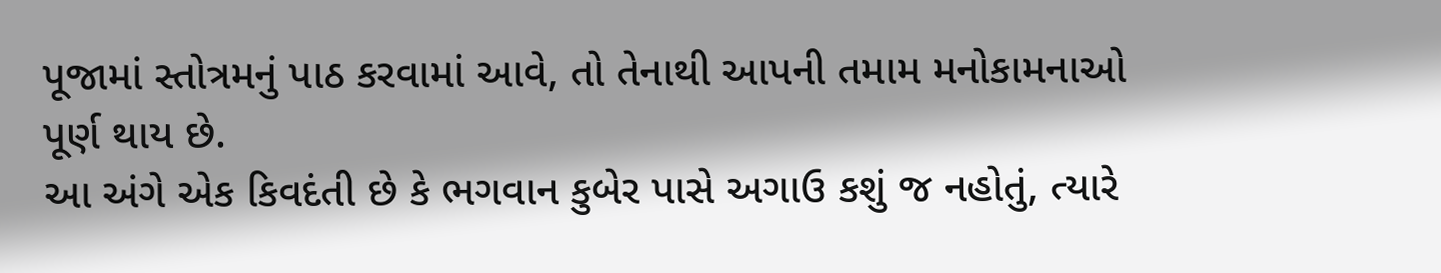પૂજામાં સ્તોત્રમનું પાઠ કરવામાં આવે, તો તેનાથી આપની તમામ મનોકામનાઓ પૂર્ણ થાય છે.
આ અંગે એક કિવદંતી છે કે ભગવાન કુબેર પાસે અગાઉ કશું જ નહોતું, ત્યારે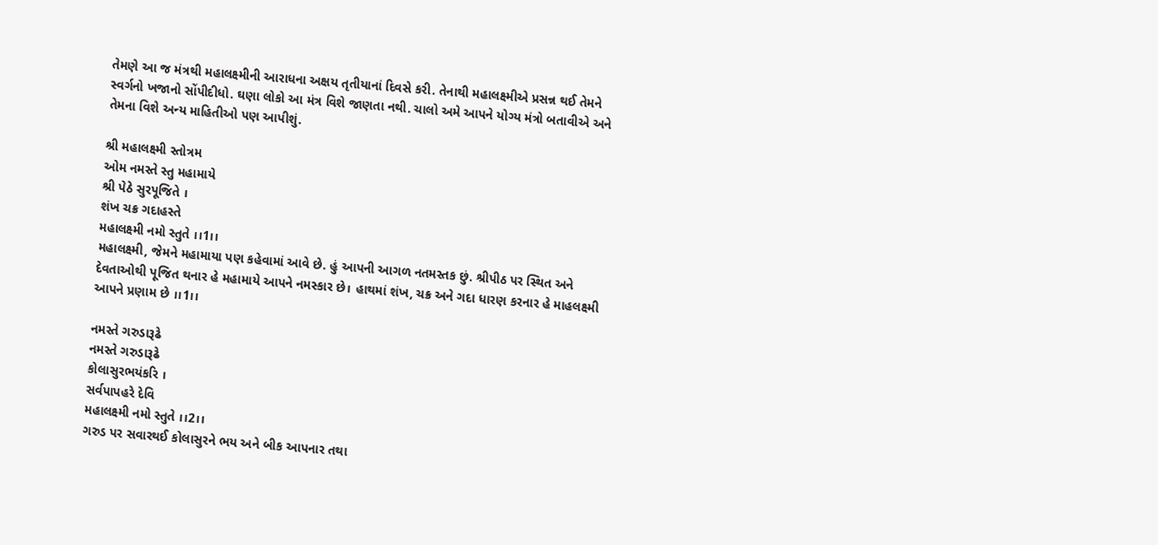તેમણે આ જ મંત્રથી મહાલક્ષ્મીની આરાધના અક્ષય તૃતીયાનાં દિવસે કરી. તેનાથી મહાલક્ષ્મીએ પ્રસન્ન થઈ તેમને સ્વર્ગનો ખજાનો સોંપીદીધો. ઘણા લોકો આ મંત્ર વિશે જાણતા નથી. ચાલો અમે આપને યોગ્ય મંત્રો બતાવીએ અને તેમના વિશે અન્ય માહિતીઓ પણ આપીશું.

શ્રી મહાલક્ષ્મી સ્તોત્રમ
ઓમ નમસ્તે સ્તુ મહામાયે
શ્રી પેઠે સુરપૂજિતે ।
શંખ ચક્ર ગદાહસ્તે
મહાલક્ષ્મી નમો સ્તુતે ।।1।।
મહાલક્ષ્મી, જેમને મહામાયા પણ કહેવામાં આવે છે. હું આપની આગળ નતમસ્તક છું. શ્રીપીઠ પર સ્થિત અને દેવતાઓથી પૂજિત થનાર હે મહામાયે આપને નમસ્કાર છે। હાથમાં શંખ, ચક્ર અને ગદા ધારણ કરનાર હે માહલક્ષ્મી આપને પ્રણામ છે ।।1।।

નમસ્તે ગરુડારૂઢે
નમસ્તે ગરુડારૂઢે
કોલાસુરભયંકરિ ।
સર્વપાપહરે દેવિ
મહાલક્ષ્મી નમો સ્તુતે ।।2।।
ગરુડ પર સવારથઈ કોલાસુરને ભય અને બીક આપનાર તથા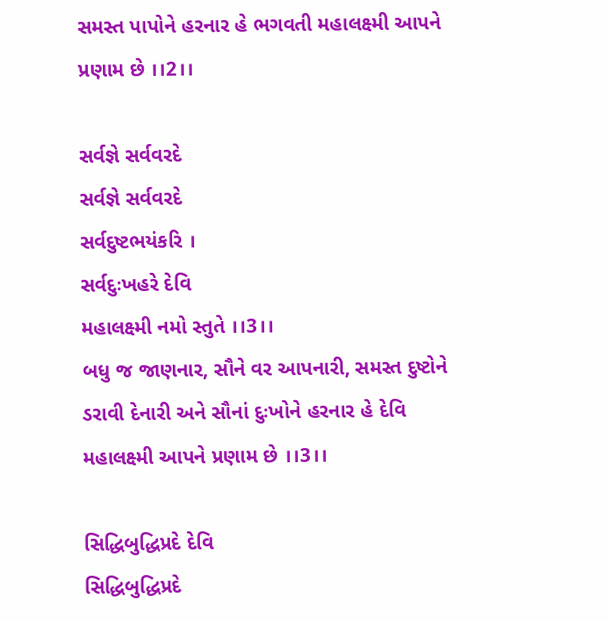સમસ્ત પાપોને હરનાર હે ભગવતી મહાલક્ષ્મી આપને પ્રણામ છે ।।2।।

સર્વજ્ઞે સર્વવરદે
સર્વજ્ઞે સર્વવરદે
સર્વદુષ્ટભયંકરિ ।
સર્વદુઃખહરે દેવિ
મહાલક્ષ્મી નમો સ્તુતે ।।3।।
બધુ જ જાણનાર, સૌને વર આપનારી, સમસ્ત દુષ્ટોને ડરાવી દેનારી અને સૌનાં દુઃખોને હરનાર હે દેવિ મહાલક્ષ્મી આપને પ્રણામ છે ।।3।।

સિદ્ધિબુદ્ધિપ્રદે દેવિ
સિદ્ધિબુદ્ધિપ્રદે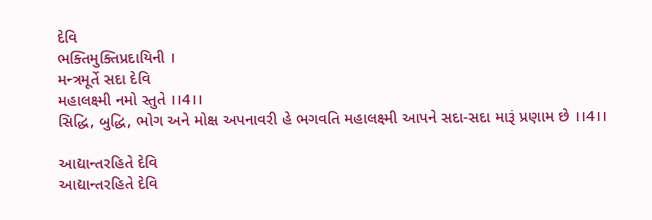દેવિ
ભક્તિમુક્તિપ્રદાયિની ।
મન્ત્રમૂર્તે સદા દેવિ
મહાલક્ષ્મી નમો સ્તુતે ।।4।।
સિદ્ધિ, બુદ્ધિ, ભોગ અને મોક્ષ અપનાવરી હે ભગવતિ મહાલક્ષ્મી આપને સદા-સદા મારૂં પ્રણામ છે ।।4।।

આદ્યાન્તરહિતે દેવિ
આદ્યાન્તરહિતે દેવિ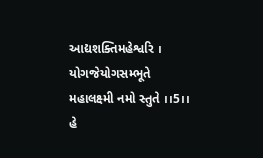આદ્યશક્તિમહેશ્વરિ ।
યોગજેયોગસમ્ભૂતે
મહાલક્ષ્મી નમો સ્તુતે ।।5।।
હે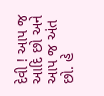દેવી ! આપ જ આદિ છો અને આપ જ અંત છો. હે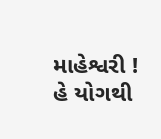માહેશ્વરી ! હે યોગથી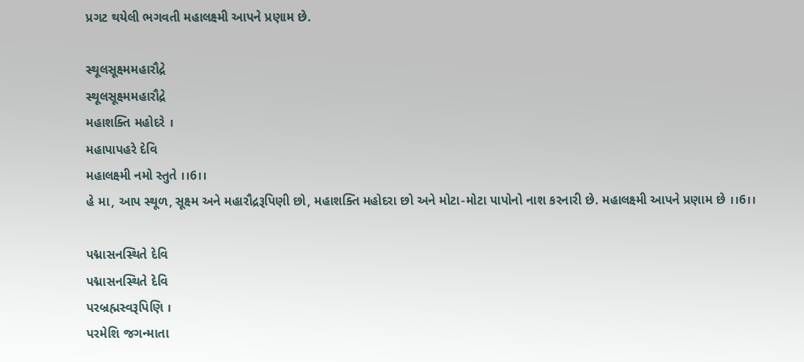પ્રગટ થયેલી ભગવતી મહાલક્ષ્મી આપને પ્રણામ છે.

સ્થૂલસૂક્ષ્મમહારૌદ્રે
સ્થૂલસૂક્ષ્મમહારૌદ્રે
મહાશક્તિ મહોદરે ।
મહાપાપહરે દેવિ
મહાલક્ષ્મી નમો સ્તુતે ।।6।।
હે મા, આપ સ્થૂળ, સૂક્ષ્મ અને મહારૌદ્રરૂપિણી છો, મહાશક્તિ મહોદરા છો અને મોટા-મોટા પાપોનો નાશ કરનારી છે. મહાલક્ષ્મી આપને પ્રણામ છે ।।6।।

પદ્માસનસ્થિતે દેવિ
પદ્માસનસ્થિતે દેવિ
પરબ્રહ્મસ્વરૂપિણિ ।
પરમેશિ જગન્માતા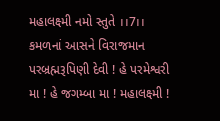મહાલક્ષ્મી નમો સ્તુતે ।।7।।
કમળનાં આસને વિરાજમાન પરબ્રહ્મરૂપિણી દેવી ! હે પરમેશ્વરી મા ! હે જગમ્બા મા ! મહાલક્ષ્મી !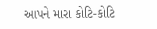આપને મારા કોટિ-કોટિ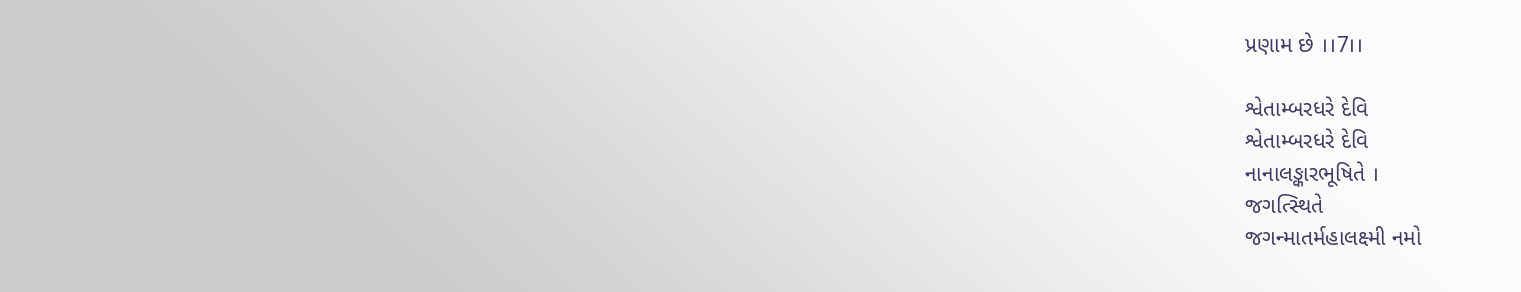પ્રણામ છે ।।7।।

શ્વેતામ્બરધરે દેવિ
શ્વેતામ્બરધરે દેવિ
નાનાલઙ્કારભૂષિતે ।
જગત્સ્થિતે
જગન્માતર્મહાલક્ષ્મી નમો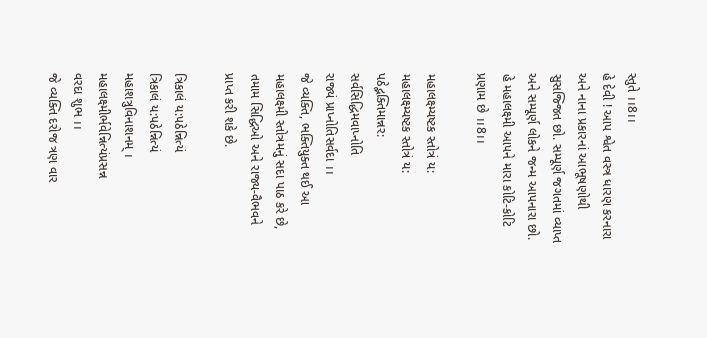સ્તુતે ।।8।।
હે દેવી ! આપ શ્વેત વસ્ત્ર ધારણ કરનારા અને નાના પ્રકારનાં આભૂષણોથી સુસજ્જિત છો. સમ્પૂર્ણ જગતમાં વ્યાપ્ત અને સમ્પૂર્ણ લોકને જન્મ આપનારા છો. હે મહાલક્ષ્મી આપને મારા કોટિ-કોટિ પ્રણામ છે ।।8।।

મહાલક્ષ્મ્યષ્ટક સ્તોત્રં ય:
મહાલક્ષ્મ્યષ્ટક સ્તોત્રં ય:
પઠેદ્ભક્તિમાન્નર:
સર્વસિદ્ધિમવાપ્નોતિ
રાજ્યં પ્રાપ્નોતિસર્વદા ।।
જે વ્યક્તિ, ભક્તિયુક્ત થઈ આ મહાલક્ષ્મી સ્તોત્રમનું સદા પાઠ કરે છે, તમામ સિદ્ધિઓ અને રાજ્ય-વૈભવને પ્રાપ્ત કરી શકે છે.

ત્રિકાલં ય:પઠેન્નિત્યં
ત્રિકાલં ય:પઠેન્નિત્યં
મહાશત્રુવિનાશનમ્ ।
મહાલક્ષ્મીર્ભવેન્નિત્યંપ્રસન્ન
વરદા શુભ ।।
જે વ્યક્તિ દરોજ ત્રણ વાર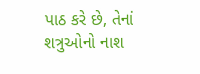પાઠ કરે છે, તેનાં શત્રુઓનો નાશ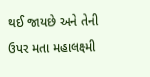થઈ જાયછે અને તેની ઉપર મતા મહાલક્ષ્મી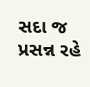સદા જ પ્રસન્ન રહે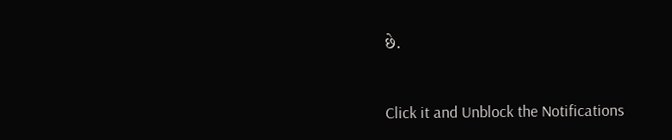છે.



Click it and Unblock the Notifications